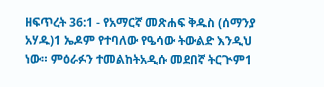ዘፍጥረት 36:1 - የአማርኛ መጽሐፍ ቅዱስ (ሰማንያ አሃዱ)1 ኤዶም የተባለው የዔሳው ትውልድ እንዲህ ነው። ምዕራፉን ተመልከትአዲሱ መደበኛ ትርጒም1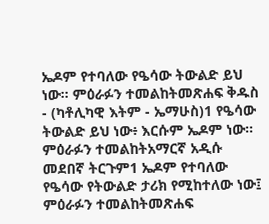ኤዶም የተባለው የዔሳው ትውልድ ይህ ነው። ምዕራፉን ተመልከትመጽሐፍ ቅዱስ - (ካቶሊካዊ እትም - ኤማሁስ)1 የዔሳው ትውልድ ይህ ነው፥ እርሱም ኤዶም ነው። ምዕራፉን ተመልከትአማርኛ አዲሱ መደበኛ ትርጉም1 ኤዶም የተባለው የዔሳው የትውልድ ታሪክ የሚከተለው ነው፤ ምዕራፉን ተመልከትመጽሐፍ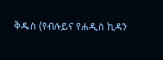ቅዱስ (የብሉይና የሐዲስ ኪዳን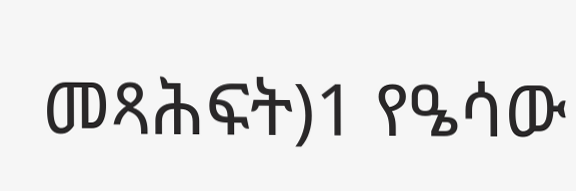መጻሕፍት)1 የዔሳው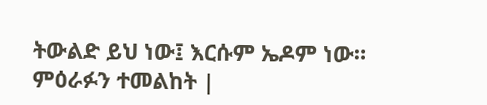ትውልድ ይህ ነው፤ እርሱም ኤዶም ነው። ምዕራፉን ተመልከት |